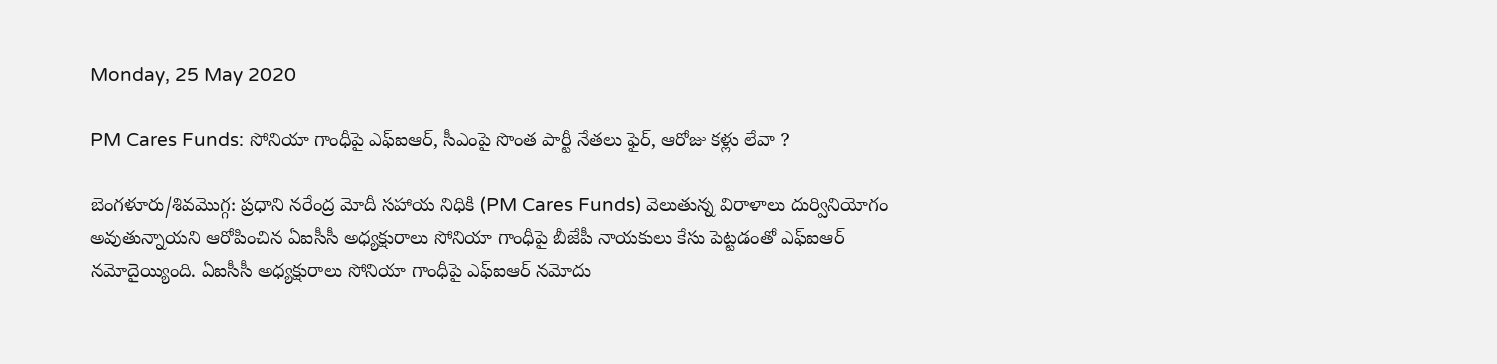Monday, 25 May 2020

PM Cares Funds: సోనియా గాంధీపై ఎఫ్ఐఆర్, సీఎంపై సొంత పార్టీ నేతలు ఫైర్, ఆరోజు కళ్లు లేవా ?

బెంగళూరు/శివమొగ్గ: ప్రధాని నరేంద్ర మోదీ సహాయ నిధికి (PM Cares Funds) వెలుతున్న విరాళాలు దుర్వినియోగం అవుతున్నాయని ఆరోపించిన ఏఐసీసీ అధ్యక్షురాలు సోనియా గాంధీపై బీజేపీ నాయకులు కేసు పెట్టడంతో ఎఫ్ఐఆర్ నమోదైయ్యింది. ఏఐసీసీ అధ్యక్షురాలు సోనియా గాంధీపై ఎఫ్ఐఆర్ నమోదు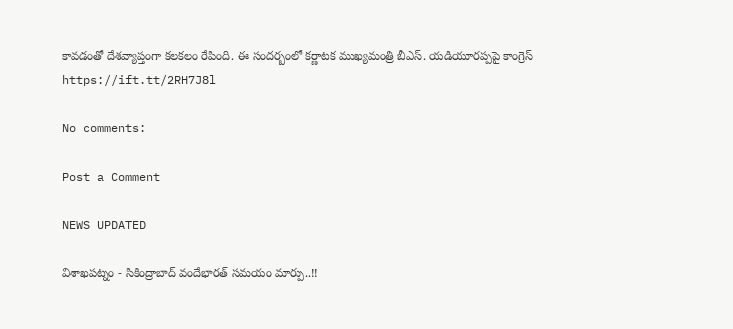కావడంతో దేశవ్యాప్తంగా కలకలం రేపింది. ఈ సందర్బంలో కర్ణాటక ముఖ్యమంత్రి బీఎస్. యడియూరప్పపై కాంగ్రెస్
https://ift.tt/2RH7J8l

No comments:

Post a Comment

NEWS UPDATED

విశాఖపట్నం - సికింద్రాబాద్ వందేభారత్ సమయం మార్పు..!!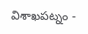విశాఖపట్నం -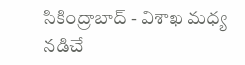సికింద్రాబాద్ - విశాఖ మధ్య నడిచే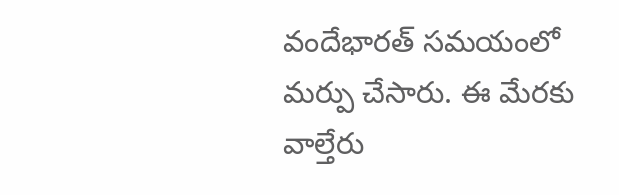వందేభారత్ సమయంలో మర్పు చేసారు. ఈ మేరకు వాల్తేరు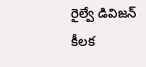రైల్వే డివిజన్ కీలక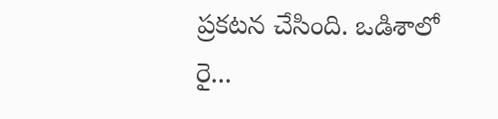ప్రకటన చేసింది. ఒడిశాలో రై...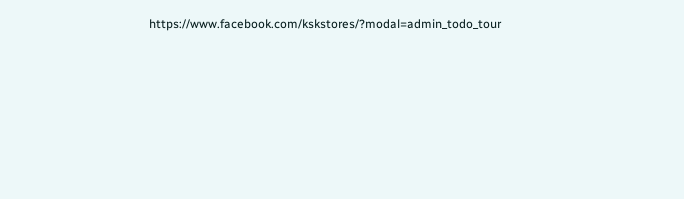https://www.facebook.com/kskstores/?modal=admin_todo_tour